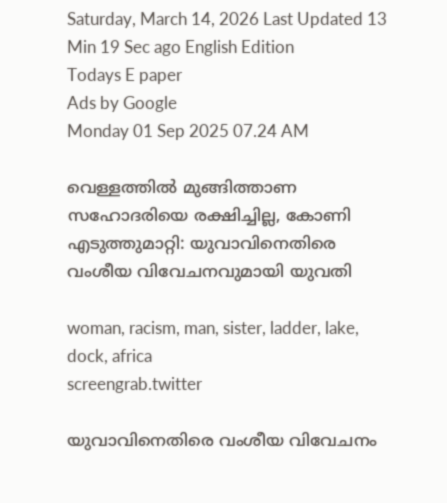Saturday, March 14, 2026 Last Updated 13 Min 19 Sec ago English Edition
Todays E paper
Ads by Google
Monday 01 Sep 2025 07.24 AM

വെള്ളത്തില്‍ മുങ്ങിത്താണ സഹോദരിയെ രക്ഷിച്ചില്ല, കോണി എടുത്തുമാറ്റി: യുവാവിനെതിരെ വംശീയ വിവേചനവുമായി യുവതി

woman, racism, man, sister, ladder, lake, dock, africa
screengrab.twitter

യുവാവിനെതിരെ വംശീയ വിവേചനം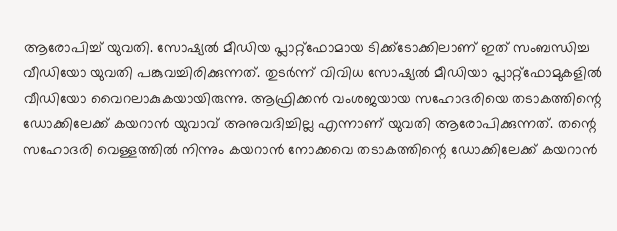ആരോപിച്ച് യുവതി. സോഷ്യല്‍ മീഡിയ പ്ലാറ്റ്‌ഫോമായ ടിക്ക്‌ടോക്കിലാണ് ഇത് സംബന്ധിച്ച വീഡിയോ യുവതി പങ്കുവച്ചിരിക്കുന്നത്. തുടര്‍ന്ന് വിവിധ സോഷ്യല്‍ മീഡിയാ പ്ലാറ്റ്‌ഫോമുകളില്‍ വീഡിയോ വൈറലാകുകയായിരുന്നു. ആഫ്രിക്കന്‍ വംശജയായ സഹോദരിയെ തടാകത്തിന്റെ ഡോക്കിലേക്ക് കയറാന്‍ യുവാവ് അനുവദിച്ചില്ല എന്നാണ് യുവതി ആരോപിക്കുന്നത്. തന്റെ സഹോദരി വെള്ളത്തില്‍ നിന്നും കയറാന്‍ നോക്കവെ തടാകത്തിന്റെ ഡോക്കിലേക്ക് കയറാന്‍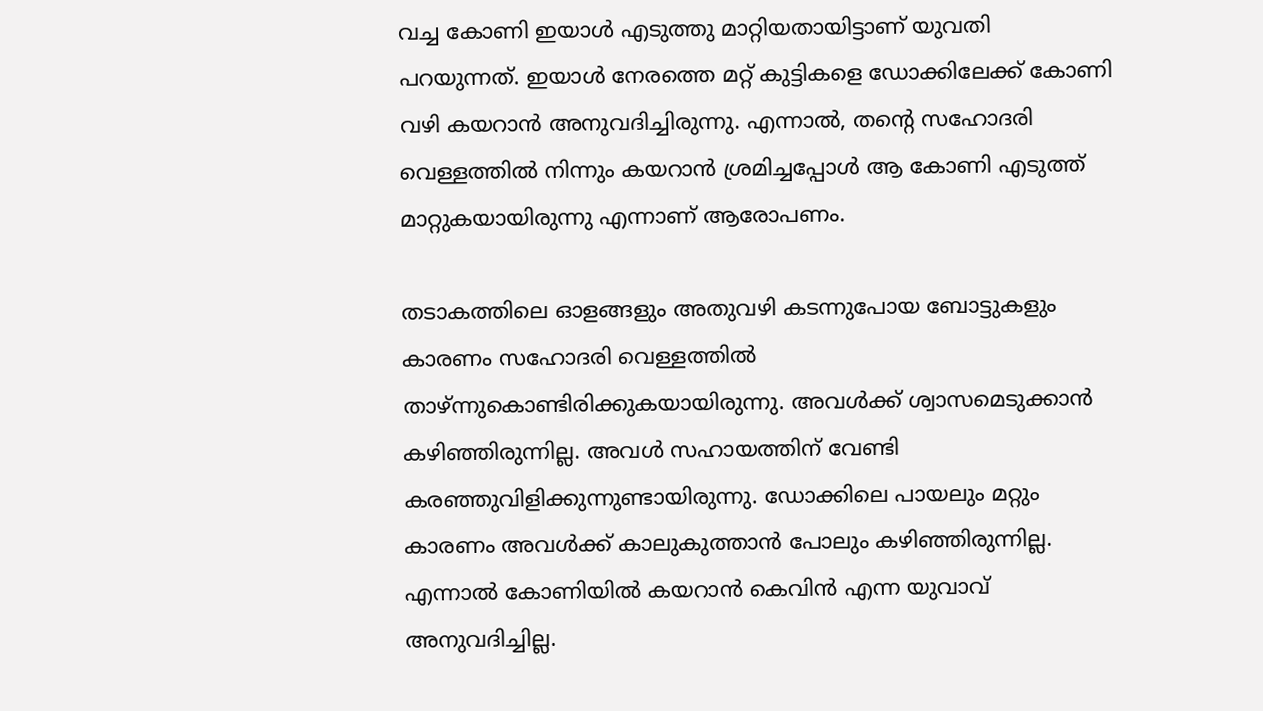വച്ച കോണി ഇയാള്‍ എടുത്തു മാറ്റിയതായിട്ടാണ് യുവതി പറയുന്നത്. ഇയാള്‍ നേരത്തെ മറ്റ് കുട്ടികളെ ഡോക്കിലേക്ക് കോണി വഴി കയറാന്‍ അനുവദിച്ചിരുന്നു. എന്നാല്‍, തന്റെ സഹോദരി വെള്ളത്തില്‍ നിന്നും കയറാന്‍ ശ്രമിച്ചപ്പോള്‍ ആ കോണി എടുത്ത് മാറ്റുകയായിരുന്നു എന്നാണ് ആരോപണം.

തടാകത്തിലെ ഓളങ്ങളും അതുവഴി കടന്നുപോയ ബോട്ടുകളും കാരണം സഹോദരി വെള്ളത്തില്‍ താഴ്ന്നുകൊണ്ടിരിക്കുകയായിരുന്നു. അവള്‍ക്ക് ശ്വാസമെടുക്കാന്‍ കഴിഞ്ഞിരുന്നില്ല. അവള്‍ സഹായത്തിന് വേണ്ടി കരഞ്ഞുവിളിക്കുന്നുണ്ടായിരുന്നു. ഡോക്കിലെ പായലും മറ്റും കാരണം അവള്‍ക്ക് കാലുകുത്താന്‍ പോലും കഴിഞ്ഞിരുന്നില്ല. എന്നാല്‍ കോണിയില്‍ കയറാന്‍ കെവിന്‍ എന്ന യുവാവ് അനുവദിച്ചില്ല.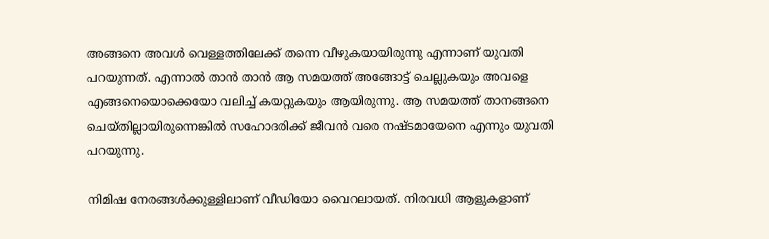അങ്ങനെ അവള്‍ വെള്ളത്തിലേക്ക് തന്നെ വീഴുകയായിരുന്നു എന്നാണ് യുവതി പറയുന്നത്. എന്നാല്‍ താന്‍ താന്‍ ആ സമയത്ത് അങ്ങോട്ട് ചെല്ലുകയും അവളെ എങ്ങനെയൊക്കെയോ വലിച്ച് കയറ്റുകയും ആയിരുന്നു. ആ സമയത്ത് താനങ്ങനെ ചെയ്തില്ലായിരുന്നെങ്കില്‍ സഹോദരിക്ക് ജീവന്‍ വരെ നഷ്ടമായേനെ എന്നും യുവതി പറയുന്നു.

നിമിഷ നേരങ്ങള്‍ക്കുള്ളിലാണ് വീഡിയോ വൈറലായത്. നിരവധി ആളുകളാണ്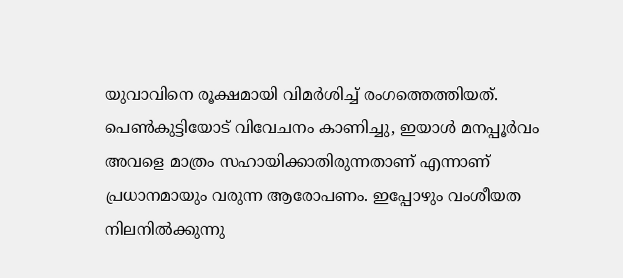യുവാവിനെ രൂക്ഷമായി വിമര്‍ശിച്ച് രംഗത്തെത്തിയത്. പെണ്‍കുട്ടിയോട് വിവേചനം കാണിച്ചു, ഇയാള്‍ മനപ്പൂര്‍വം അവളെ മാത്രം സഹായിക്കാതിരുന്നതാണ് എന്നാണ് പ്രധാനമായും വരുന്ന ആരോപണം. ഇപ്പോഴും വംശീയത നിലനില്‍ക്കുന്നു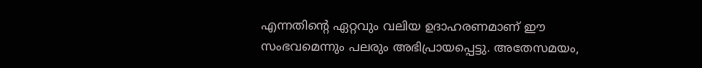എന്നതിന്റെ ഏറ്റവും വലിയ ഉദാഹരണമാണ് ഈ സംഭവമെന്നും പലരും അഭിപ്രായപ്പെട്ടു. അതേസമയം,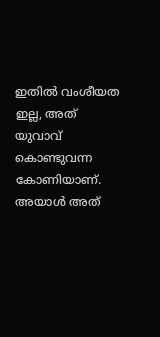ഇതില്‍ വംശീയത ഇല്ല, അത് യുവാവ് കൊണ്ടുവന്ന കോണിയാണ്. അയാള്‍ അത്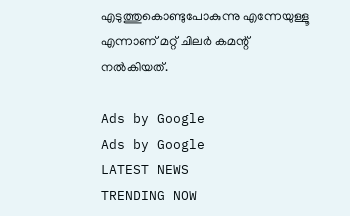എടുത്തുകൊണ്ടുപോകുന്നു എന്നേയുള്ളൂ എന്നാണ് മറ്റ് ചിലര്‍ കമന്റ് നല്‍കിയത്.

Ads by Google
Ads by Google
LATEST NEWS
TRENDING NOW